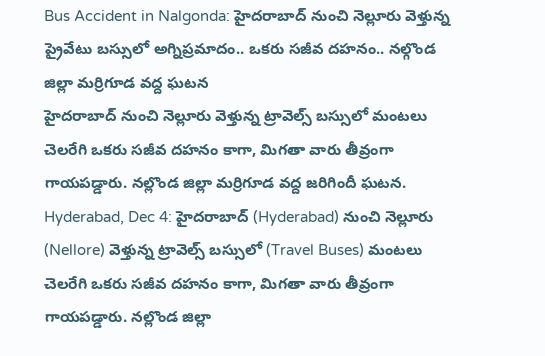Bus Accident in Nalgonda: హైదరాబాద్ నుంచి నెల్లూరు వెళ్తున్న ప్రైవేటు బస్సులో అగ్నిప్రమాదం.. ఒకరు సజీవ దహనం.. నల్గొండ జిల్లా మర్రిగూడ వద్ద ఘటన
హైదరాబాద్ నుంచి నెల్లూరు వెళ్తున్న ట్రావెల్స్ బస్సులో మంటలు చెలరేగి ఒకరు సజీవ దహనం కాగా, మిగతా వారు తీవ్రంగా గాయపడ్డారు. నల్లొండ జిల్లా మర్రిగూడ వద్ద జరిగిందీ ఘటన.
Hyderabad, Dec 4: హైదరాబాద్ (Hyderabad) నుంచి నెల్లూరు (Nellore) వెళ్తున్న ట్రావెల్స్ బస్సులో (Travel Buses) మంటలు చెలరేగి ఒకరు సజీవ దహనం కాగా, మిగతా వారు తీవ్రంగా గాయపడ్డారు. నల్లొండ జిల్లా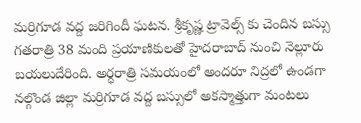మర్రిగూడ వద్ద జరిగిందీ ఘటన. శ్రీకృష్ణ ట్రావెల్స్ కు చెందిన బస్సు గతరాత్రి 38 మంది ప్రయాణికులతో హైదరాబాద్ నుంచి నెల్లూరు బయలుదేరింది. అర్ధరాత్రి సమయంలో అందరూ నిద్రలో ఉండగా నల్గొండ జిల్లా మర్రిగూడ వద్ద బస్సులో అకస్మాత్తుగా మంటలు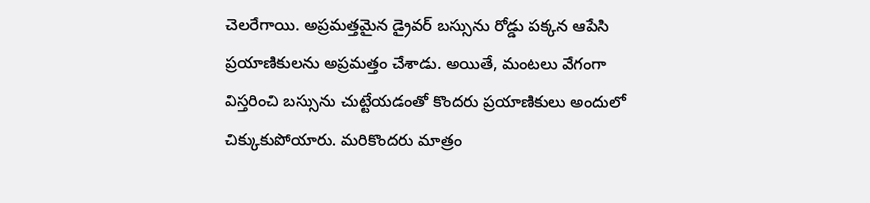చెలరేగాయి. అప్రమత్తమైన డ్రైవర్ బస్సును రోడ్డు పక్కన ఆపేసి ప్రయాణికులను అప్రమత్తం చేశాడు. అయితే, మంటలు వేగంగా విస్తరించి బస్సును చుట్టేయడంతో కొందరు ప్రయాణికులు అందులో చిక్కుకుపోయారు. మరికొందరు మాత్రం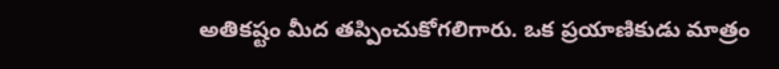అతికష్టం మీద తప్పించుకోగలిగారు. ఒక ప్రయాణికుడు మాత్రం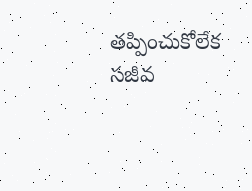తప్పించుకోలేక సజీవ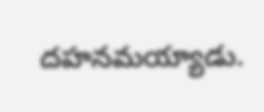దహనమయ్యాడు.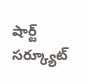షార్ట్ సర్క్యూట్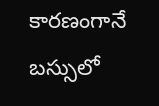కారణంగానే బస్సులో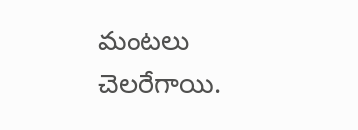మంటలు చెలరేగాయి.